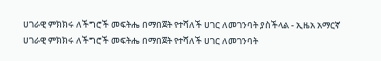ሀገራዊ ምክክሩ ለችግሮች መፍትሔ በማበጀት የተሻለች ሀገር ለመገንባት ያስችላል - ኢዜአ አማርኛ
ሀገራዊ ምክክሩ ለችግሮች መፍትሔ በማበጀት የተሻለች ሀገር ለመገንባት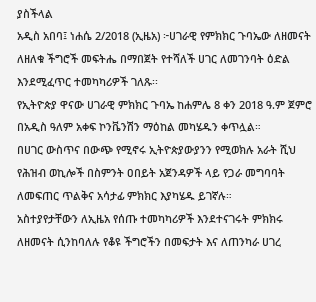ያስችላል
አዲስ አበባ፤ ነሐሴ 2/2018 (ኢዜአ) ፦ሀገራዊ የምክክር ጉባኤው ለዘመናት ለዘለቁ ችግሮች መፍትሔ በማበጀት የተሻለች ሀገር ለመገንባት ዕድል እንደሚፈጥር ተመካካሪዎች ገለጹ፡፡
የኢትዮጵያ ዋናው ሀገራዊ ምክክር ጉባኤ ከሐምሌ 8 ቀን 2018 ዓ.ም ጀምሮ በአዲስ ዓለም አቀፍ ኮንቬንሽን ማዕከል መካሄዱን ቀጥሏል።
በሀገር ውስጥና በውጭ የሚኖሩ ኢትዮጵያውያንን የሚወክሉ አራት ሺህ የሕዝብ ወኪሎች በስምንት ዐበይት አጀንዳዎች ላይ የጋራ መግባባት ለመፍጠር ጥልቅና አሳታፊ ምክክር እያካሄዱ ይገኛሉ።
አስተያየታቸውን ለኢዜአ የሰጡ ተመካካሪዎች እንደተናገሩት ምክክሩ ለዘመናት ሲንከባለሉ የቆዩ ችግሮችን በመፍታት እና ለጠንካራ ሀገረ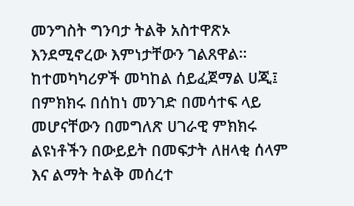መንግስት ግንባታ ትልቅ አስተዋጽኦ እንደሚኖረው እምነታቸውን ገልጸዋል።
ከተመካካሪዎች መካከል ሰይፈጀማል ሀጂ፤ በምክክሩ በሰከነ መንገድ በመሳተፍ ላይ መሆናቸውን በመግለጽ ሀገራዊ ምክክሩ ልዩነቶችን በውይይት በመፍታት ለዘላቂ ሰላም እና ልማት ትልቅ መሰረተ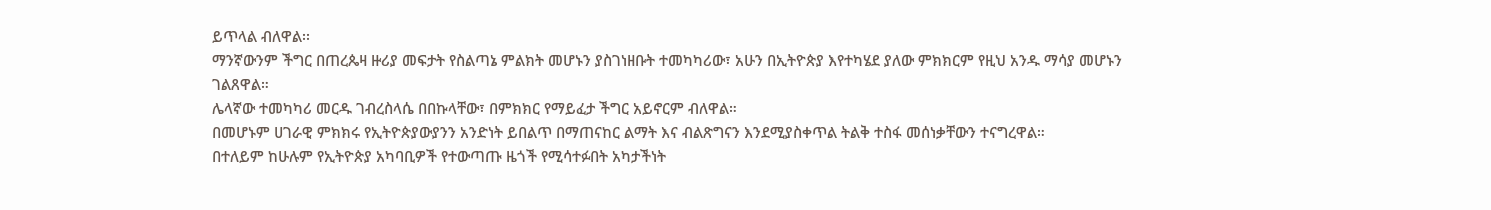ይጥላል ብለዋል፡፡
ማንኛውንም ችግር በጠረጴዛ ዙሪያ መፍታት የስልጣኔ ምልክት መሆኑን ያስገነዘቡት ተመካካሪው፣ አሁን በኢትዮጵያ እየተካሄደ ያለው ምክክርም የዚህ አንዱ ማሳያ መሆኑን ገልጸዋል።
ሌላኛው ተመካካሪ መርዱ ገብረስላሴ በበኩላቸው፣ በምክክር የማይፈታ ችግር አይኖርም ብለዋል።
በመሆኑም ሀገራዊ ምክክሩ የኢትዮጵያውያንን አንድነት ይበልጥ በማጠናከር ልማት እና ብልጽግናን እንደሚያስቀጥል ትልቅ ተስፋ መሰነቃቸውን ተናግረዋል።
በተለይም ከሁሉም የኢትዮጵያ አካባቢዎች የተውጣጡ ዜጎች የሚሳተፉበት አካታችነት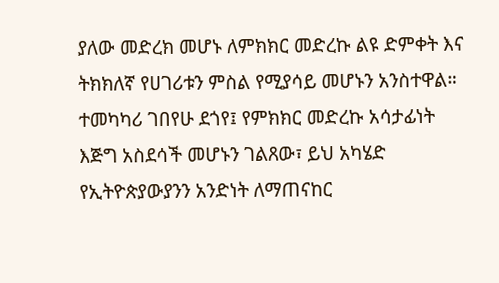ያለው መድረክ መሆኑ ለምክክር መድረኩ ልዩ ድምቀት እና ትክክለኛ የሀገሪቱን ምስል የሚያሳይ መሆኑን አንስተዋል።
ተመካካሪ ገበየሁ ደጎየ፤ የምክክር መድረኩ አሳታፊነት እጅግ አስደሳች መሆኑን ገልጸው፣ ይህ አካሄድ የኢትዮጵያውያንን አንድነት ለማጠናከር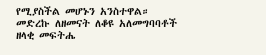የሚያስችል መሆኑን አንስተዋል።
መድረኩ ለዘመናት ለቆዩ አለመግባባቶች ዘላቂ መፍትሔ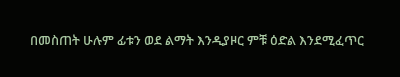በመስጠት ሁሉም ፊቱን ወደ ልማት እንዲያዞር ምቹ ዕድል እንደሚፈጥር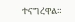ተናግረዋል።